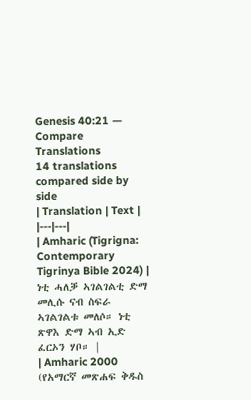Genesis 40:21 — Compare Translations
14 translations compared side by side
| Translation | Text |
|---|---|
| Amharic (Tigrigna: Contemporary Tigrinya Bible 2024) | ነቲ ሓለቓ ኣገልገልቲ ድማ መሊሱ ናብ ስፍራ ኣገልገልቱ መለሶ። ነቲ ጽዋእ ድማ ኣብ ኢድ ፈርኦን ሃቦ። |
| Amharic 2000 (የአማርኛ መጽሐፍ ቅዱስ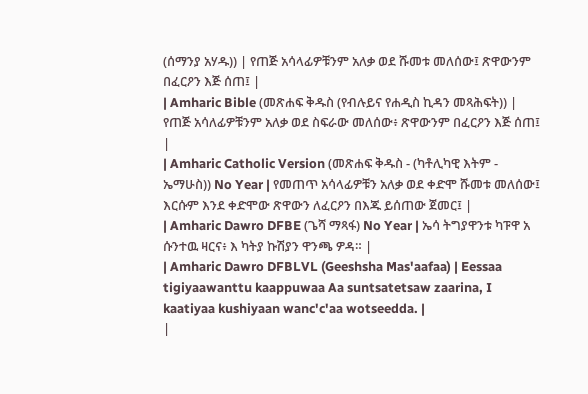(ሰማንያ አሃዱ)) | የጠጅ አሳላፊዎቹንም አለቃ ወደ ሹመቱ መለሰው፤ ጽዋውንም በፈርዖን እጅ ሰጠ፤ |
| Amharic Bible (መጽሐፍ ቅዱስ (የብሉይና የሐዲስ ኪዳን መጻሕፍት)) | የጠጅ አሳለፊዎቹንም አለቃ ወደ ስፍራው መለሰው፥ ጽዋውንም በፈርዖን እጅ ሰጠ፤ |
| Amharic Catholic Version (መጽሐፍ ቅዱስ - (ካቶሊካዊ እትም - ኤማሁስ)) No Year | የመጠጥ አሳላፊዎቹን አለቃ ወደ ቀድሞ ሹመቱ መለሰው፤ እርሱም እንደ ቀድሞው ጽዋውን ለፈርዖን በእጁ ይሰጠው ጀመር፤ |
| Amharic Dawro DFBE (ጌሻ ማጻፋ) No Year | ኤሳ ትግያዋንቱ ካፑዋ አ ሱንተዉ ዛርና፥ እ ካትያ ኩሽያን ዋንጫ ዎዳ። |
| Amharic Dawro DFBLVL (Geeshsha Mas'aafaa) | Eessaa tigiyaawanttu kaappuwaa Aa suntsatetsaw zaarina, I kaatiyaa kushiyaan wanc'c'aa wotseedda. |
|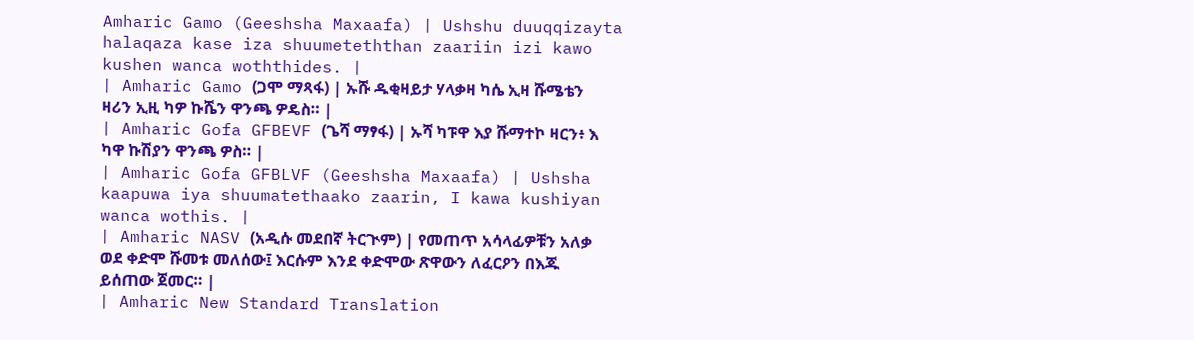Amharic Gamo (Geeshsha Maxaafa) | Ushshu duuqqizayta halaqaza kase iza shuumeteththan zaariin izi kawo kushen wanca woththides. |
| Amharic Gamo (ጋሞ ማጻፋ) | ኡሹ ዱቂዛይታ ሃላቃዛ ካሴ ኢዛ ሹሜቴን ዛሪን ኢዚ ካዎ ኩሼን ዋንጫ ዎዴስ። |
| Amharic Gofa GFBEVF (ጌሻ ማፃፋ) | ኡሻ ካፑዋ እያ ሹማተኮ ዛርን፥ እ ካዋ ኩሽያን ዋንጫ ዎስ። |
| Amharic Gofa GFBLVF (Geeshsha Maxaafa) | Ushsha kaapuwa iya shuumatethaako zaarin, I kawa kushiyan wanca wothis. |
| Amharic NASV (አዲሱ መደበኛ ትርጒም) | የመጠጥ አሳላፊዎቹን አለቃ ወደ ቀድሞ ሹመቱ መለሰው፤ እርሱም እንደ ቀድሞው ጽዋውን ለፈርዖን በእጁ ይሰጠው ጀመር። |
| Amharic New Standard Translation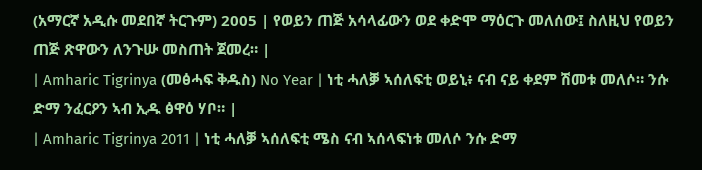(አማርኛ አዲሱ መደበኛ ትርጉም) 2005 | የወይን ጠጅ አሳላፊውን ወደ ቀድሞ ማዕርጉ መለሰው፤ ስለዚህ የወይን ጠጅ ጽዋውን ለንጉሡ መስጠት ጀመረ። |
| Amharic Tigrinya (መፅሓፍ ቅዱስ) No Year | ነቲ ሓለቓ ኣሰለፍቲ ወይኒ፥ ናብ ናይ ቀደም ሽመቱ መለሶ። ንሱ ድማ ንፈርዖን ኣብ ኢዱ ፅዋዕ ሃቦ። |
| Amharic Tigrinya 2011 | ነቲ ሓለቓ ኣሰለፍቲ ሜስ ናብ ኣሰላፍነቱ መለሶ ንሱ ድማ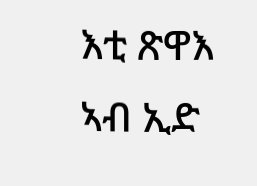እቲ ጽዋእ ኣብ ኢድ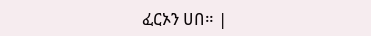ፈርኦን ሀበ። |